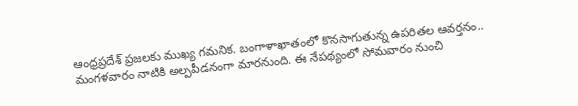ఆంధ్రప్రదేశ్ ప్రజలకు ముఖ్య గమనిక. బంగాళాఖాతంలో కొనసాగుతున్న ఉపరితల ఆవర్తనం.. మంగళవారం నాటికి అల్పపీడనంగా మారనుంది. ఈ నేపథ్యంలో సోమవారం నుంచి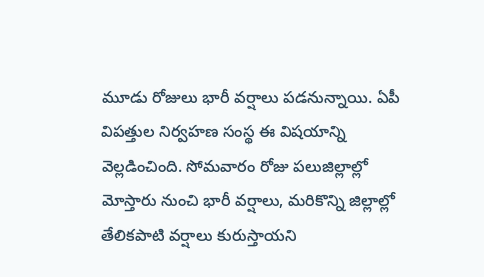మూడు రోజులు భారీ వర్షాలు పడనున్నాయి. ఏపీ విపత్తుల నిర్వహణ సంస్థ ఈ విషయాన్ని వెల్లడించింది. సోమవారం రోజు పలుజిల్లాల్లో మోస్తారు నుంచి భారీ వర్షాలు, మరికొన్ని జిల్లాల్లో తేలికపాటి వర్షాలు కురుస్తాయని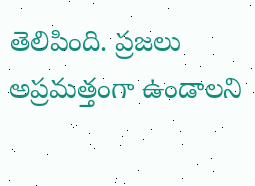తెలిపింది. ప్రజలు అప్రమత్తంగా ఉండాలని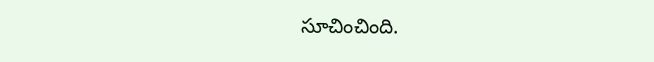సూచించింది.